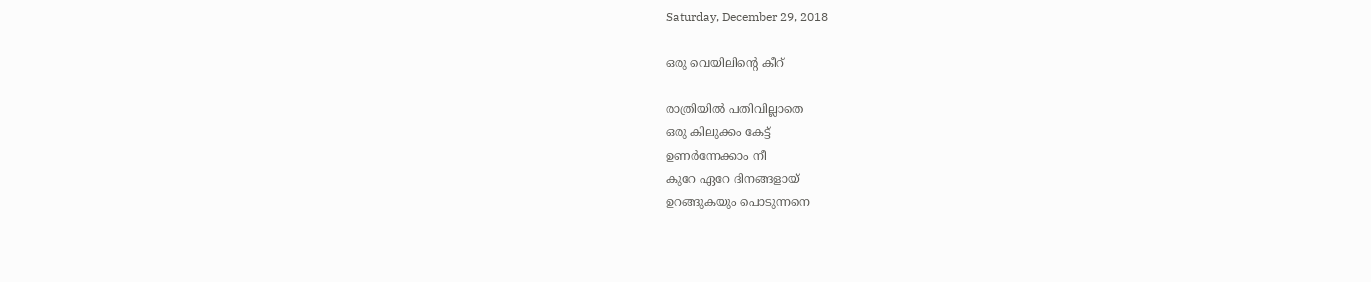Saturday, December 29, 2018

ഒരു വെയിലിന്റെ കീറ്

രാത്രിയില്‍ പതിവില്ലാതെ
ഒരു കിലുക്കം കേട്ട്
ഉണര്‍ന്നേക്കാം നീ
കുറേ ഏറേ ദിനങ്ങളായ്
ഉറങ്ങുകയും പൊടുന്നനെ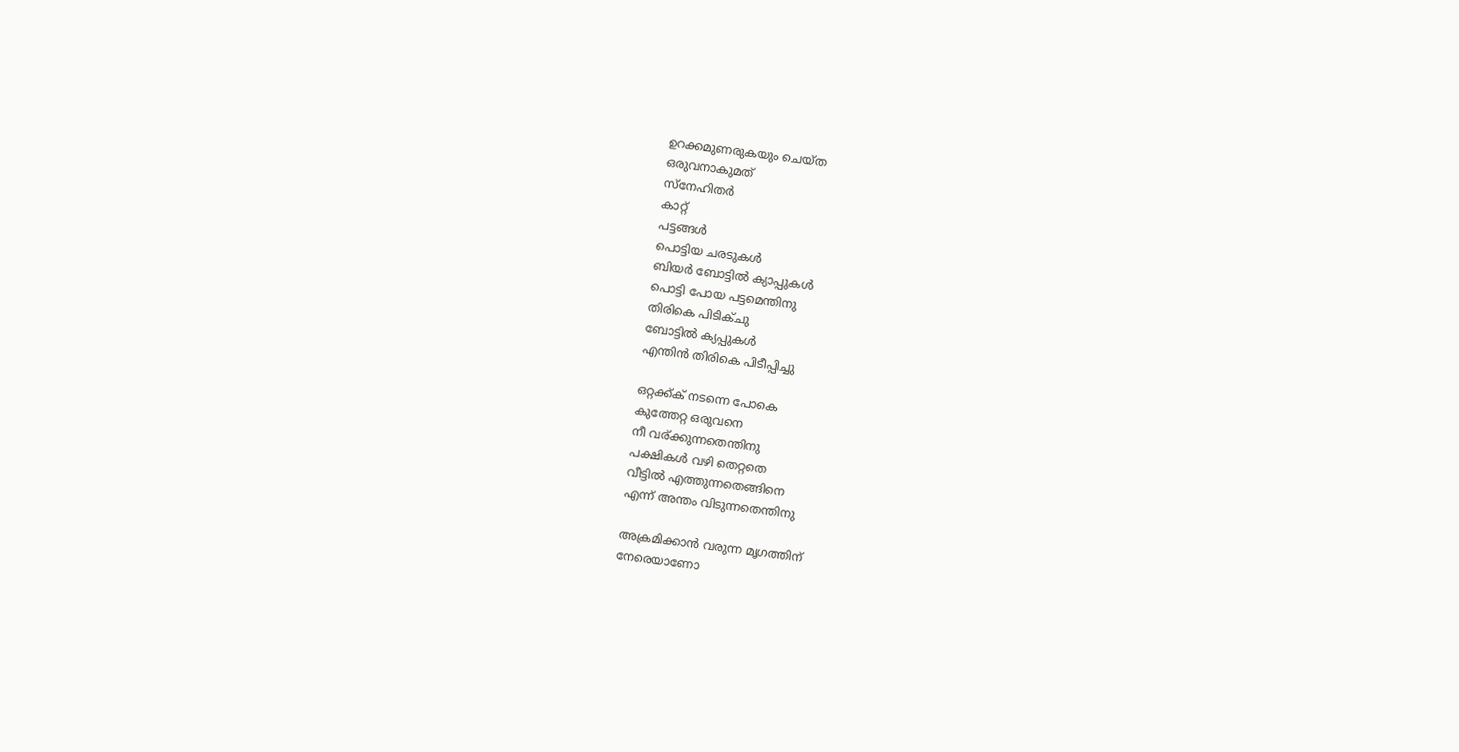ഉറക്കമുണരുകയും ചെയ്ത
ഒരുവനാകുമത്
സ്നേഹിതര്‍
കാറ്റ്
പട്ടങ്ങള്‍
പൊട്ടിയ ചരടുകള്‍
ബിയര്‍ ബോട്ടില്‍ ക്യാപ്പുകള്‍
പൊട്ടി പോയ പട്ടമെന്തിനു
തിരികെ പിടിക്ചു
ബോട്ടില്‍ ക്യപ്പുകള്‍
എന്തിന്‍ തിരികെ പിടീപ്പിച്ചു

ഒറ്റക്ക്ക് നടന്നെ പോകെ
കുത്തേറ്റ ഒരുവനെ
നീ വര്ക്കുന്നതെന്തിനു
പക്ഷികള്‍ വഴി തെറ്റതെ
വീട്ടില്‍ എത്തുന്നതെങ്ങിനെ
എന്ന് അന്തം വിടുന്നതെന്തിനു

അക്രമിക്കാന്‍ വരുന്ന മൃഗത്തിന്
നേരെയാണോ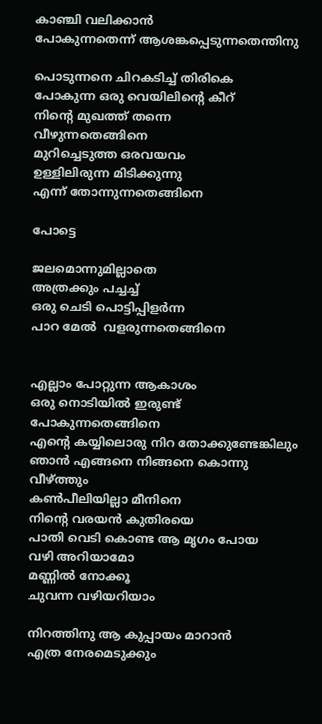കാഞ്ചി വലിക്കാന്‍
പോകുന്നതെന്ന് ആശങ്കപ്പെടുന്നതെന്തിനു

പൊടുന്നനെ ചിറകടിച്ച് തിരികെ
പോകുന്ന ഒരു വെയിലിന്റെ കീറ്
നിന്റെ മുഖത്ത് തന്നെ
വീഴുന്നതെങ്ങിനെ
മുറിച്ചെടുത്ത ഒരവയവം
ഉള്ളിലിരുന്ന മിടിക്കുന്നു
എന്ന് തോന്നുന്നതെങ്ങിനെ

പോട്ടെ

ജലമൊന്നുമില്ലാതെ
അത്രക്കും പച്ചച്ച്
ഒരു ചെടി പൊട്ടിപ്പിളര്‍ന്ന
പാറ മേല്‍  വളരുന്നതെങ്ങിനെ


എല്ലാം പോറ്റുന്ന ആകാശം
ഒരു നൊടിയില്‍ ഇരുണ്ട്
പോകുന്നതെങ്ങിനെ
എന്റെ കയ്യിലൊരു നിറ തോക്കുണ്ടേങ്കിലും
ഞാന്‍ എങ്ങനെ നിങ്ങനെ കൊന്നു വീഴ്ത്തും
കണ്‍പീലിയില്ലാ മീനിനെ
നിന്റെ വരയന്‍ കുതിരയെ
പാതി വെടി കൊണ്ട ആ മൃഗം പോയ
വഴി അറിയാമോ
മണ്ണില്‍ നോക്കൂ
ചുവന്ന വഴിയറിയാം

നിറത്തിനു ആ കുപ്പായം മാറാന്‍
എത്ര നേരമെടുക്കും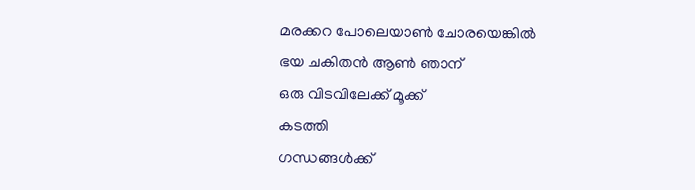മരക്കറ പോലെയാണ്‍ ചോരയെങ്കില്‍
ഭയ ചകിതന്‍ ആണ്‍ ഞാന്
ഒരു വിടവിലേക്ക് മൂക്ക്
കടത്തി
ഗന്ധങ്ങള്‍ക്ക്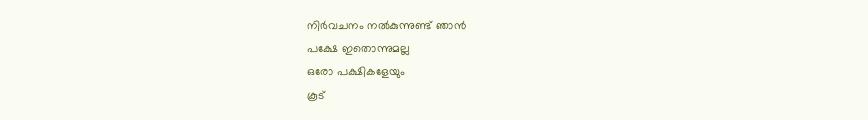നിര്‍വചനം നല്‍കുന്നുണ്ട് ഞാന്‍
പക്ഷേ ഇതൊന്നുമല്ല
ഒരോ പക്ഷികളേയും
കൂട്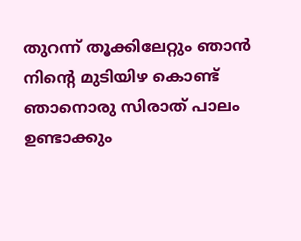തുറന്ന് തൂക്കിലേറ്റും ഞാന്‍
നിന്റെ മുടിയിഴ കൊണ്ട്
ഞാനൊരു സിരാത് പാലം ഉണ്ടാക്കും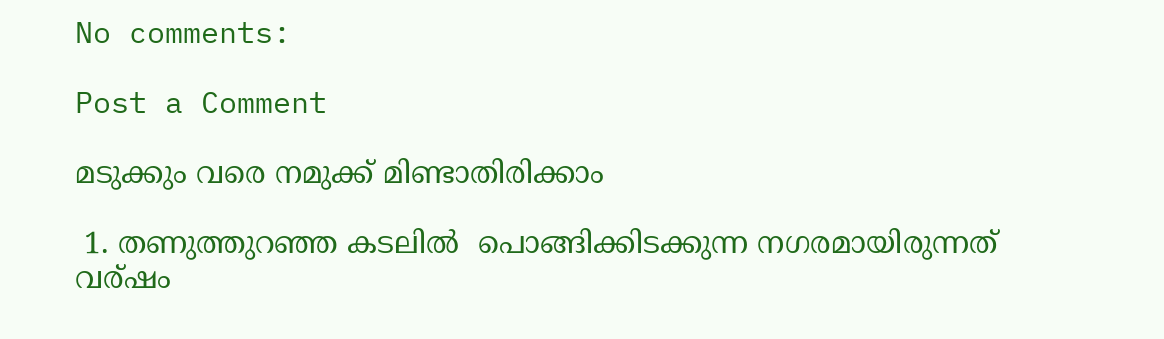No comments:

Post a Comment

മടുക്കും വരെ നമുക്ക് മിണ്ടാതിരിക്കാം

 1. തണുത്തുറഞ്ഞ കടലില്‍  പൊങ്ങിക്കിടക്കുന്ന നഗരമായിരുന്നത് വര്ഷം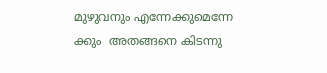മുഴുവനും എന്നേക്കുമെന്നേ ക്കും  അതങ്ങനെ കിടന്നു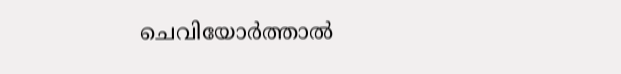ചെവിയോര്‍ത്താല്‍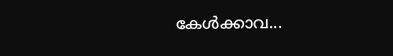കേള്‍ക്കാവ...